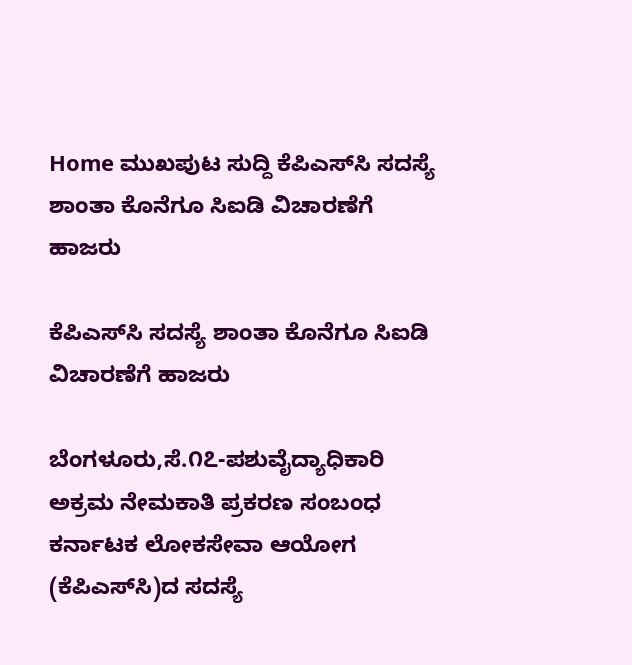Home ಮುಖಪುಟ ಸುದ್ದಿ ಕೆಪಿಎಸ್‌ಸಿ ಸದಸ್ಯೆ ಶಾಂತಾ ಕೊನೆಗೂ ಸಿಐಡಿ ವಿಚಾರಣೆಗೆ ಹಾಜರು

ಕೆಪಿಎಸ್‌ಸಿ ಸದಸ್ಯೆ ಶಾಂತಾ ಕೊನೆಗೂ ಸಿಐಡಿ ವಿಚಾರಣೆಗೆ ಹಾಜರು

ಬೆಂಗಳೂರು,ಸೆ.೧೭-ಪಶುವೈದ್ಯಾಧಿಕಾರಿ ಅಕ್ರಮ ನೇಮಕಾತಿ ಪ್ರಕರಣ ಸಂಬಂಧ ಕರ್ನಾಟಕ ಲೋಕಸೇವಾ ಆಯೋಗ (ಕೆಪಿಎಸ್‌ಸಿ)ದ ಸದಸ್ಯೆ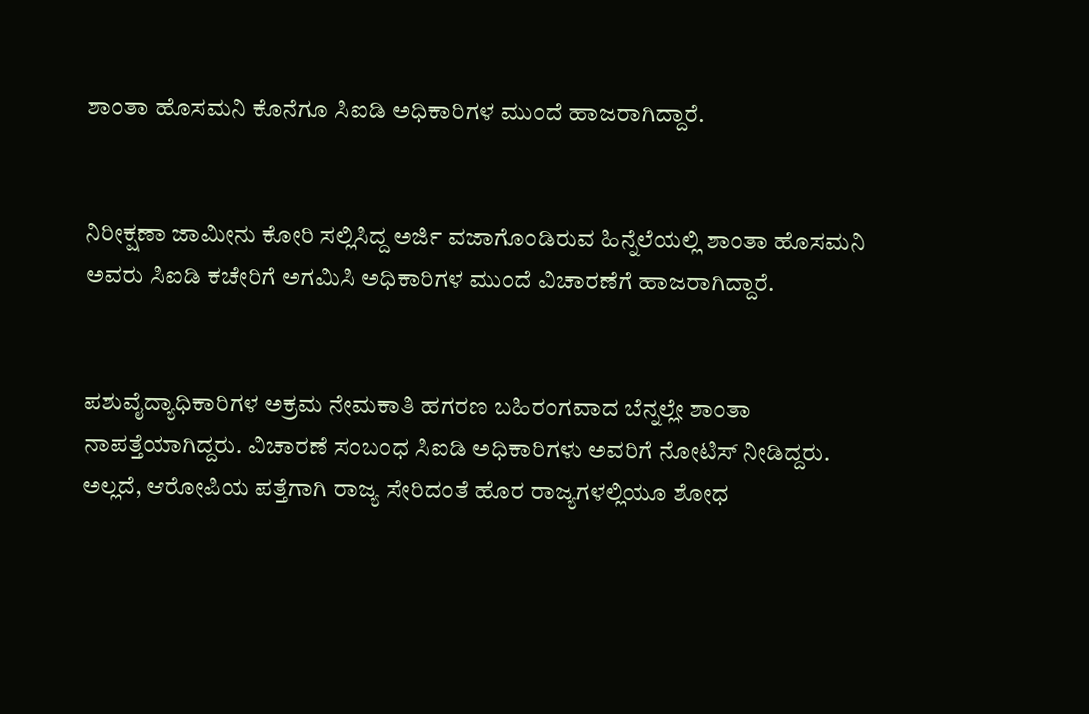ಶಾಂತಾ ಹೊಸಮನಿ ಕೊನೆಗೂ ಸಿಐಡಿ ಅಧಿಕಾರಿಗಳ ಮುಂದೆ ಹಾಜರಾಗಿದ್ದಾರೆ.


ನಿರೀಕ್ಷಣಾ ಜಾಮೀನು ಕೋರಿ ಸಲ್ಲಿಸಿದ್ದ ಅರ್ಜಿ ವಜಾಗೊಂಡಿರುವ ಹಿನ್ನೆಲೆಯಲ್ಲಿ ಶಾಂತಾ ಹೊಸಮನಿ ಅವರು ಸಿಐಡಿ ಕಚೇರಿಗೆ ಅಗಮಿಸಿ ಅಧಿಕಾರಿಗಳ ಮುಂದೆ ವಿಚಾರಣೆಗೆ ಹಾಜರಾಗಿದ್ದಾರೆ.


ಪಶುವೈದ್ಯಾಧಿಕಾರಿಗಳ ಅಕ್ರಮ ನೇಮಕಾತಿ ಹಗರಣ ಬಹಿರಂಗವಾದ ಬೆನ್ನಲ್ಲೇ ಶಾಂತಾ ನಾಪತ್ತೆಯಾಗಿದ್ದರು. ವಿಚಾರಣೆ ಸಂಬಂಧ ಸಿಐಡಿ ಅಧಿಕಾರಿಗಳು ಅವರಿಗೆ ನೋಟಿಸ್ ನೀಡಿದ್ದರು. ಅಲ್ಲದೆ, ಆರೋಪಿಯ ಪತ್ತೆಗಾಗಿ ರಾಜ್ಯ ಸೇರಿದಂತೆ ಹೊರ ರಾಜ್ಯಗಳಲ್ಲಿಯೂ ಶೋಧ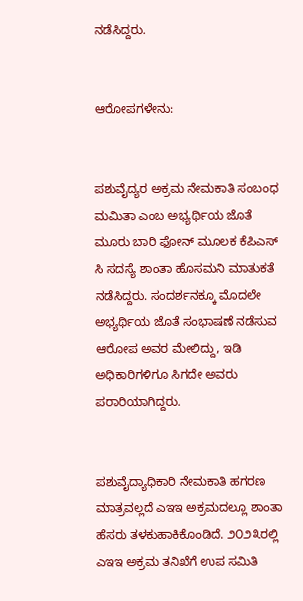ನಡೆಸಿದ್ದರು.


ಆರೋಪಗಳೇನು:


ಪಶುವೈದ್ಯರ ಅಕ್ರಮ ನೇಮಕಾತಿ ಸಂಬಂಧ ಮಮಿತಾ ಎಂಬ ಅಭ್ಯರ್ಥಿಯ ಜೊತೆ ಮೂರು ಬಾರಿ ಫೋನ್ ಮೂಲಕ ಕೆಪಿಎಸ್ ಸಿ ಸದಸ್ಯೆ ಶಾಂತಾ ಹೊಸಮನಿ ಮಾತುಕತೆ ನಡೆಸಿದ್ದರು. ಸಂದರ್ಶನಕ್ಕೂ ಮೊದಲೇ ಅಭ್ಯರ್ಥಿಯ ಜೊತೆ ಸಂಭಾಷಣೆ ನಡೆಸುವ ಆರೋಪ ಅವರ ಮೇಲಿದ್ದು, ಇಡಿ ಅಧಿಕಾರಿಗಳಿಗೂ ಸಿಗದೇ ಅವರು ಪರಾರಿಯಾಗಿದ್ದರು.


ಪಶುವೈದ್ಯಾಧಿಕಾರಿ ನೇಮಕಾತಿ ಹಗರಣ ಮಾತ್ರವಲ್ಲದೆ ಎಇಇ ಅಕ್ರಮದಲ್ಲೂ ಶಾಂತಾ ಹೆಸರು ತಳಕುಹಾಕಿಕೊಂಡಿದೆ. ೨೦೨೩ರಲ್ಲಿ ಎಇಇ ಅಕ್ರಮ ತನಿಖೆಗೆ ಉಪ ಸಮಿತಿ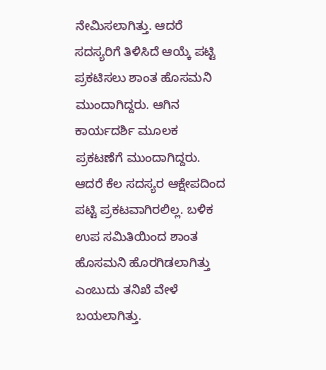ನೇಮಿಸಲಾಗಿತ್ತು. ಆದರೆ ಸದಸ್ಯರಿಗೆ ತಿಳಿಸಿದೆ ಆಯ್ಕೆ ಪಟ್ಟಿ ಪ್ರಕಟಿಸಲು ಶಾಂತ ಹೊಸಮನಿ ಮುಂದಾಗಿದ್ದರು. ಆಗಿನ ಕಾರ್ಯದರ್ಶಿ ಮೂಲಕ ಪ್ರಕಟಣೆಗೆ ಮುಂದಾಗಿದ್ದರು. ಆದರೆ ಕೆಲ ಸದಸ್ಯರ ಆಕ್ಷೇಪದಿಂದ ಪಟ್ಟಿ ಪ್ರಕಟವಾಗಿರಲಿಲ್ಲ. ಬಳಿಕ ಉಪ ಸಮಿತಿಯಿಂದ ಶಾಂತ ಹೊಸಮನಿ ಹೊರಗಿಡಲಾಗಿತ್ತು ಎಂಬುದು ತನಿಖೆ ವೇಳೆ ಬಯಲಾಗಿತ್ತು.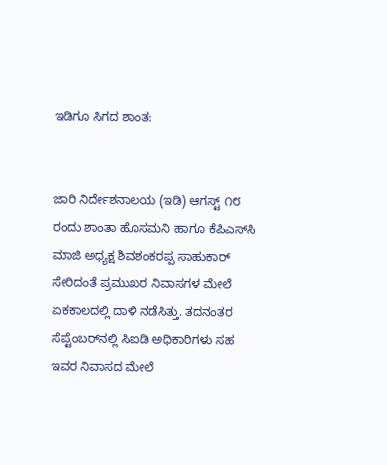ಇಡಿಗೂ ಸಿಗದ ಶಾಂತ:


ಜಾರಿ ನಿರ್ದೇಶನಾಲಯ (ಇಡಿ) ಆಗಸ್ಟ್ ೧೮ ರಂದು ಶಾಂತಾ ಹೊಸಮನಿ ಹಾಗೂ ಕೆಪಿಎಸ್‌ಸಿ ಮಾಜಿ ಅಧ್ಯಕ್ಷ ಶಿವಶಂಕರಪ್ಪ ಸಾಹುಕಾರ್ ಸೇರಿದಂತೆ ಪ್ರಮುಖರ ನಿವಾಸಗಳ ಮೇಲೆ ಏಕಕಾಲದಲ್ಲಿ ದಾಳಿ ನಡೆಸಿತ್ತು. ತದನಂತರ ಸೆಪ್ಟೆಂಬರ್‌ನಲ್ಲಿ ಸಿಐಡಿ ಅಧಿಕಾರಿಗಳು ಸಹ ಇವರ ನಿವಾಸದ ಮೇಲೆ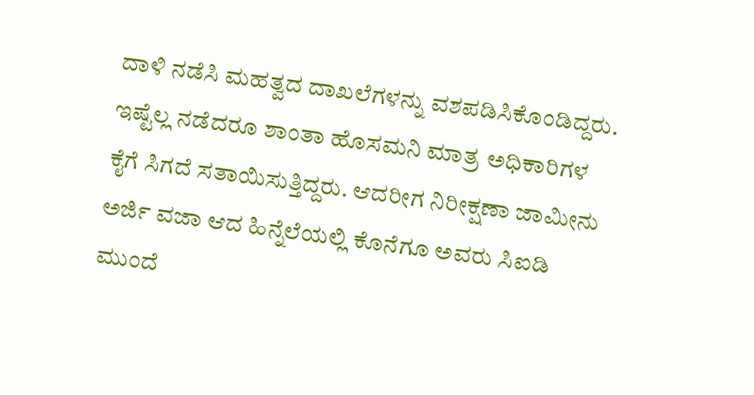ದಾಳಿ ನಡೆಸಿ ಮಹತ್ವದ ದಾಖಲೆಗಳನ್ನು ವಶಪಡಿಸಿಕೊಂಡಿದ್ದರು. ಇಷ್ಟೆಲ್ಲ ನಡೆದರೂ ಶಾಂತಾ ಹೊಸಮನಿ ಮಾತ್ರ ಅಧಿಕಾರಿಗಳ ಕೈಗೆ ಸಿಗದೆ ಸತಾಯಿಸುತ್ತಿದ್ದರು. ಆದರೀಗ ನಿರೀಕ್ಷಣಾ ಜಾಮೀನು ಅರ್ಜಿ ವಜಾ ಆದ ಹಿನ್ನೆಲೆಯಲ್ಲಿ ಕೊನೆಗೂ ಅವರು ಸಿಐಡಿ ಮುಂದೆ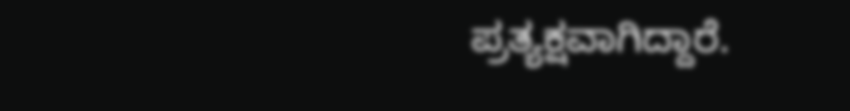ಪ್ರತ್ಯಕ್ಷವಾಗಿದ್ದಾರೆ.